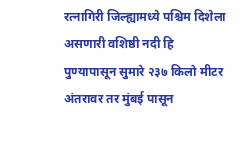रत्नागिरी जिल्ह्यामध्ये पश्चिम दिशेला असणारी वशिष्ठी नदी हि पुण्यापासून सुमारे २३७ किलो मीटर अंतरावर तर मुंबई पासून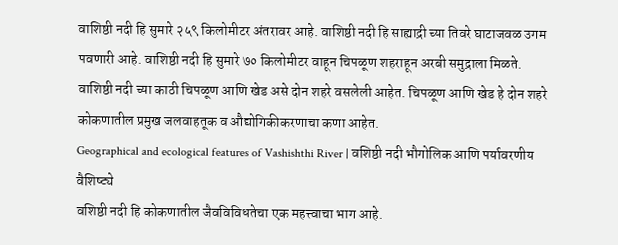वाशिष्ठी नदी हि सुमारे २५९ किलोमीटर अंतरावर आहे. वाशिष्ठी नदी हि साह्याद्री च्या तिवरे घाटाजवळ उगम पवणारी आहे. वाशिष्ठी नदी हि सुमारे ७० किलोमीटर वाहून चिपळूण शहराहून अरबी समुद्राला मिळते.
वाशिष्ठी नदी च्या काठी चिपळूण आणि खेड असे दोन शहरे वसलेली आहेत. चिपळूण आणि खेड हे दोन शहरे कोकणातील प्रमुख जलवाहतूक व औद्योगिकीकरणाचा कणा आहेत.
Geographical and ecological features of Vashishthi River | वशिष्ठी नदी भौगोलिक आणि पर्यावरणीय वैशिष्ट्ये
वशिष्ठी नदी हि कोकणातील जैवविविधतेचा एक महत्त्वाचा भाग आहे.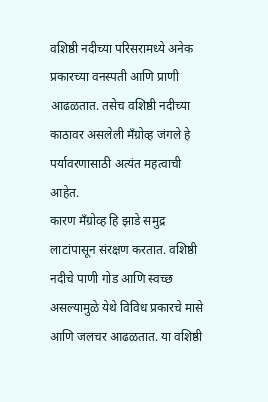वशिष्ठी नदीच्या परिसरामध्ये अनेक प्रकारच्या वनस्पती आणि प्राणी आढळतात. तसेच वशिष्ठी नदीच्या काठावर असलेली मॅंग्रोव्ह जंगले हे पर्यावरणासाठी अत्यंत महत्वाची आहेत.
कारण मॅंग्रोव्ह हि झाडे समुद्र लाटांपासून संरक्षण करतात. वशिष्ठी नदीचे पाणी गोड आणि स्वच्छ असल्यामुळे येथे विविध प्रकारचे मासे आणि जलचर आढळतात. या वशिष्ठी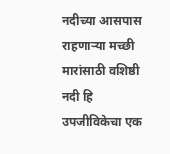नदीच्या आसपास राहणाऱ्या मच्छी मारांसाठी वशिष्ठी नदी हि उपजीविकेचा एक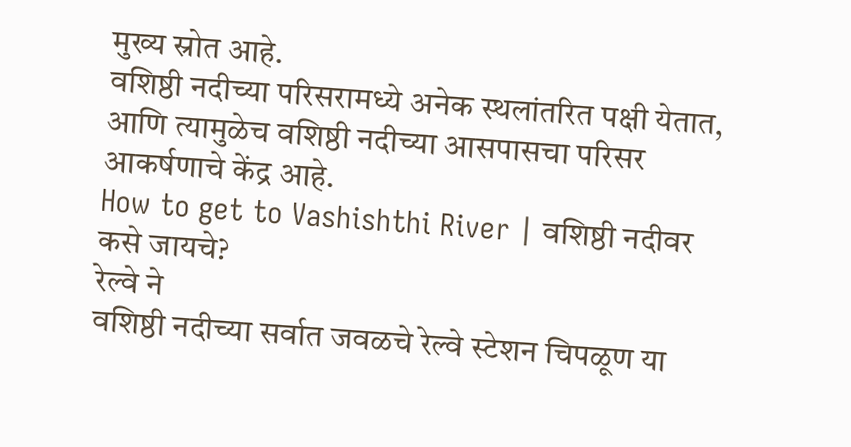मुख्य स्रोत आहे.
वशिष्ठी नदीच्या परिसरामध्ये अनेक स्थलांतरित पक्षी येतात, आणि त्यामुळेच वशिष्ठी नदीच्या आसपासचा परिसर आकर्षणाचे केंद्र आहे.
How to get to Vashishthi River | वशिष्ठी नदीवर कसे जायचे?
रेल्वे ने
वशिष्ठी नदीच्या सर्वात जवळचे रेल्वे स्टेशन चिपळूण या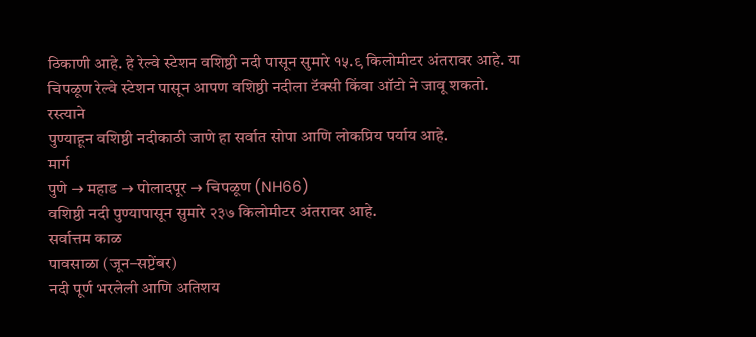ठिकाणी आहे. हे रेल्वे स्टेशन वशिष्ठी नदी पासून सुमारे १५.९ किलोमीटर अंतरावर आहे. या चिपळूण रेल्वे स्टेशन पासून आपण वशिष्ठी नदीला टॅक्सी किंवा ऑटो ने जावू शकतो.
रस्त्याने
पुण्याहून वशिष्ठी नदीकाठी जाणे हा सर्वात सोपा आणि लोकप्रिय पर्याय आहे.
मार्ग
पुणे → महाड → पोलादपूर → चिपळूण (NH66)
वशिष्ठी नदी पुण्यापासून सुमारे २३७ किलोमीटर अंतरावर आहे.
सर्वात्तम काळ
पावसाळा (जून–सप्टेंबर)
नदी पूर्ण भरलेली आणि अतिशय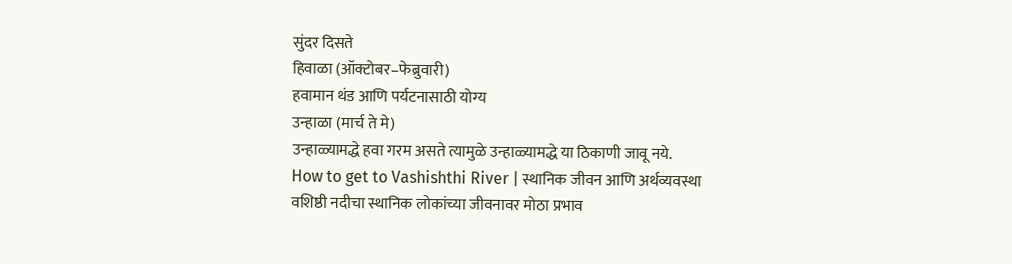सुंदर दिसते
हिवाळा (ऑक्टोबर–फेब्रुवारी)
हवामान थंड आणि पर्यटनासाठी योग्य
उन्हाळा (मार्च ते मे)
उन्हाळ्यामद्धे हवा गरम असते त्यामुळे उन्हाळ्यामद्धे या ठिकाणी जावू नये.
How to get to Vashishthi River | स्थानिक जीवन आणि अर्थव्यवस्था
वशिष्ठी नदीचा स्थानिक लोकांच्या जीवनावर मोठा प्रभाव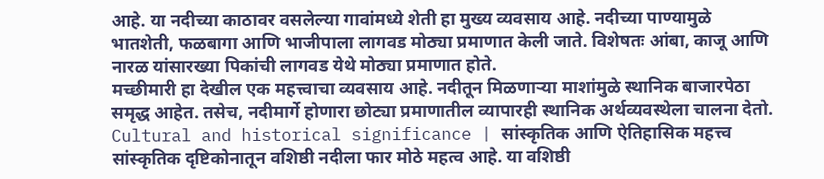आहे. या नदीच्या काठावर वसलेल्या गावांमध्ये शेती हा मुख्य व्यवसाय आहे. नदीच्या पाण्यामुळे भातशेती, फळबागा आणि भाजीपाला लागवड मोठ्या प्रमाणात केली जाते. विशेषतः आंबा, काजू आणि नारळ यांसारख्या पिकांची लागवड येथे मोठ्या प्रमाणात होते.
मच्छीमारी हा देखील एक महत्त्वाचा व्यवसाय आहे. नदीतून मिळणाऱ्या माशांमुळे स्थानिक बाजारपेठा समृद्ध आहेत. तसेच, नदीमार्गे होणारा छोट्या प्रमाणातील व्यापारही स्थानिक अर्थव्यवस्थेला चालना देतो.
Cultural and historical significance | सांस्कृतिक आणि ऐतिहासिक महत्त्व
सांस्कृतिक दृष्टिकोनातून वशिष्ठी नदीला फार मोठे महत्व आहे. या वशिष्ठी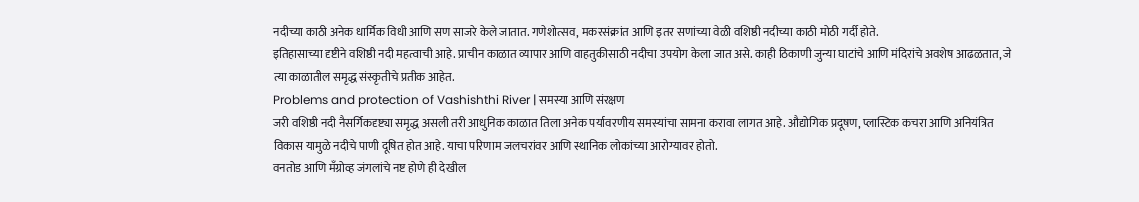नदीच्या काठी अनेक धार्मिक विधी आणि सण साजरे केले जातात. गणेशोत्सव, मकरसंक्रांत आणि इतर सणांच्या वेळी वशिष्ठी नदीच्या काठी मोठी गर्दी होते.
इतिहासाच्या दृष्टीने वशिष्ठी नदी महत्वाची आहे. प्राचीन काळात व्यापार आणि वाहतुकीसाठी नदीचा उपयोग केला जात असे. काही ठिकाणी जुन्या घाटांचे आणि मंदिरांचे अवशेष आढळतात, जे त्या काळातील समृद्ध संस्कृतीचे प्रतीक आहेत.
Problems and protection of Vashishthi River | समस्या आणि संरक्षण
जरी वशिष्ठी नदी नैसर्गिकदृष्ट्या समृद्ध असली तरी आधुनिक काळात तिला अनेक पर्यावरणीय समस्यांचा सामना करावा लागत आहे. औद्योगिक प्रदूषण, प्लास्टिक कचरा आणि अनियंत्रित विकास यामुळे नदीचे पाणी दूषित होत आहे. याचा परिणाम जलचरांवर आणि स्थानिक लोकांच्या आरोग्यावर होतो.
वनतोड आणि मॅंग्रोव्ह जंगलांचे नष्ट होणे ही देखील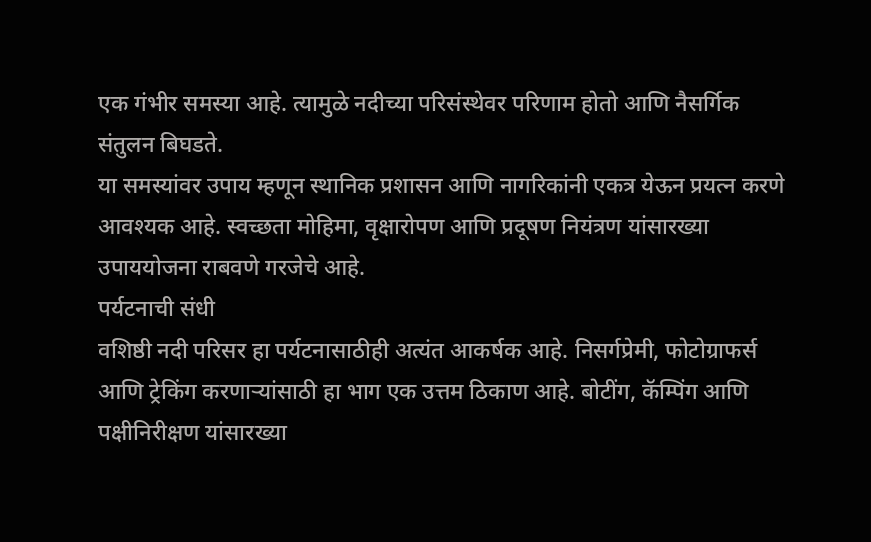एक गंभीर समस्या आहे. त्यामुळे नदीच्या परिसंस्थेवर परिणाम होतो आणि नैसर्गिक संतुलन बिघडते.
या समस्यांवर उपाय म्हणून स्थानिक प्रशासन आणि नागरिकांनी एकत्र येऊन प्रयत्न करणे आवश्यक आहे. स्वच्छता मोहिमा, वृक्षारोपण आणि प्रदूषण नियंत्रण यांसारख्या उपाययोजना राबवणे गरजेचे आहे.
पर्यटनाची संधी
वशिष्ठी नदी परिसर हा पर्यटनासाठीही अत्यंत आकर्षक आहे. निसर्गप्रेमी, फोटोग्राफर्स आणि ट्रेकिंग करणाऱ्यांसाठी हा भाग एक उत्तम ठिकाण आहे. बोटींग, कॅम्पिंग आणि पक्षीनिरीक्षण यांसारख्या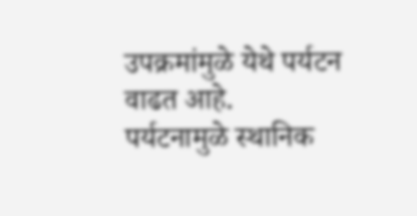उपक्रमांमुळे येथे पर्यटन वाढत आहे.
पर्यटनामुळे स्थानिक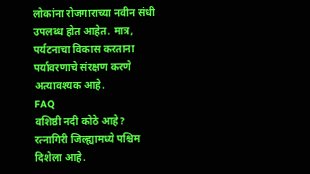लोकांना रोजगाराच्या नवीन संधी उपलब्ध होत आहेत. मात्र, पर्यटनाचा विकास करताना पर्यावरणाचे संरक्षण करणे अत्यावश्यक आहे.
FAQ
वशिष्ठी नदी कोठे आहे?
रत्नागिरी जिल्ह्यामध्ये पश्चिम दिशेला आहे.